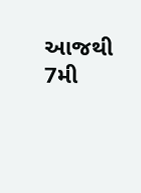આજથી 7મી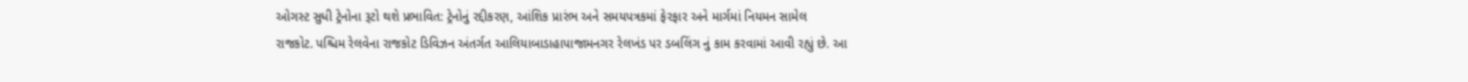ઓગસ્ટ સુધી ટ્રેનોના રૂટો થશે પ્રભાવિત: ટ્રેનોનું રદ્દીકરણ, આંશિક પ્રારંભ અને સમયપત્રકમાં ફેરફાર અને માર્ગમાં નિયમન સામેલ
રાજકોટ. પશ્ચિમ રેલવેના રાજકોટ ડિવિઝન અંતર્ગત આલિયાબાડાહાપાજામનગર રેલખંડ પર ડબલિંગ નું કામ કરવામાં આવી રહ્યું છે. આ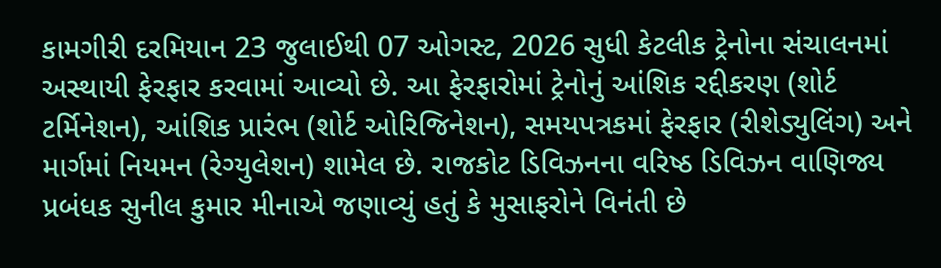કામગીરી દરમિયાન 23 જુલાઈથી 07 ઓગસ્ટ, 2026 સુધી કેટલીક ટ્રેનોના સંચાલનમાં અસ્થાયી ફેરફાર કરવામાં આવ્યો છે. આ ફેરફારોમાં ટ્રેનોનું આંશિક રદ્દીકરણ (શોર્ટ ટર્મિનેશન), આંશિક પ્રારંભ (શોર્ટ ઓરિજિનેશન), સમયપત્રકમાં ફેરફાર (રીશેડ્યુલિંગ) અને માર્ગમાં નિયમન (રેગ્યુલેશન) શામેલ છે. રાજકોટ ડિવિઝનના વરિષ્ઠ ડિવિઝન વાણિજ્ય પ્રબંધક સુનીલ કુમાર મીનાએ જણાવ્યું હતું કે મુસાફરોને વિનંતી છે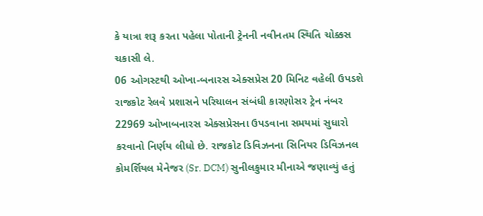કે યાત્રા શરૂ કરતા પહેલા પોતાની ટ્રેનની નવીનતમ સ્થિતિ ચોક્કસ ચકાસી લે.
06 ઓગસ્ટથી ઓખા-બનારસ એક્સપ્રેસ 20 મિનિટ વહેલી ઉપડશે
રાજકોટ રેલવે પ્રશાસને પરિચાલન સંબંધી કારણોસર ટ્રેન નંબર 22969 ઓખાબનારસ એક્સપ્રેસના ઉપડવાના સમયમાં સુધારો કરવાનો નિર્ણય લીધો છે. રાજકોટ ડિવિઝનના સિનિયર ડિવિઝનલ કોમર્શિયલ મેનેજર (Sr. DCM) સુનીલકુમાર મીનાએ જણાવ્યું હતું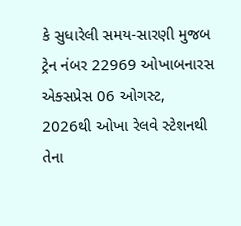કે સુધારેલી સમય-સારણી મુજબ ટ્રેન નંબર 22969 ઓખાબનારસ એક્સપ્રેસ 06 ઓગસ્ટ, 2026થી ઓખા રેલવે સ્ટેશનથી તેના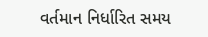વર્તમાન નિર્ધારિત સમય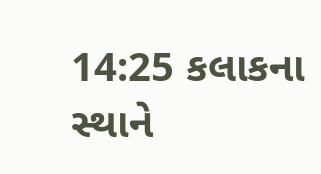14:25 કલાકના સ્થાને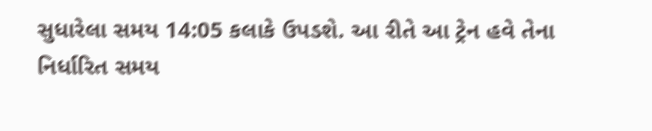સુધારેલા સમય 14:05 કલાકે ઉપડશે. આ રીતે આ ટ્રેન હવે તેના નિર્ધારિત સમય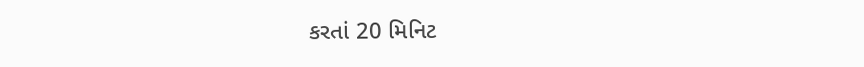કરતાં 20 મિનિટ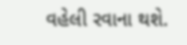વહેલી રવાના થશે.